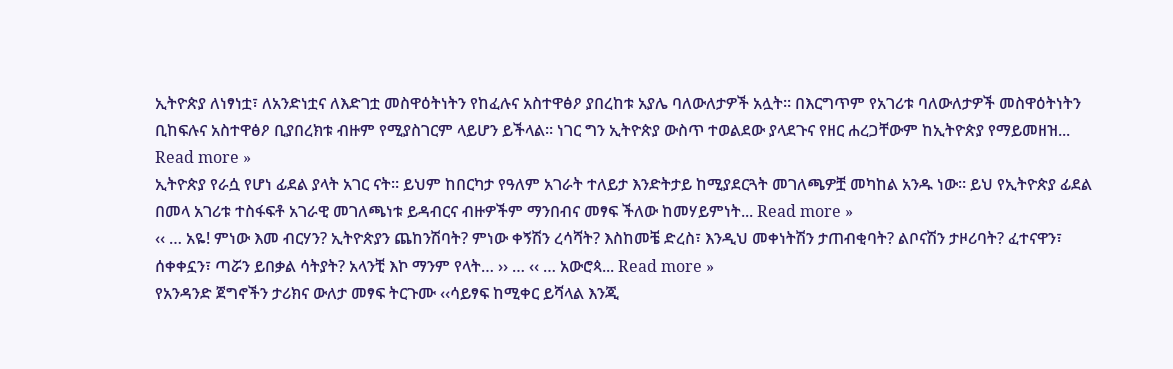ኢትዮጵያ ለነፃነቷ፣ ለአንድነቷና ለእድገቷ መስዋዕትነትን የከፈሉና አስተዋፅዖ ያበረከቱ አያሌ ባለውለታዎች አሏት። በእርግጥም የአገሪቱ ባለውለታዎች መስዋዕትነትን ቢከፍሉና አስተዋፅዖ ቢያበረክቱ ብዙም የሚያስገርም ላይሆን ይችላል። ነገር ግን ኢትዮጵያ ውስጥ ተወልደው ያላደጉና የዘር ሐረጋቸውም ከኢትዮጵያ የማይመዘዝ... Read more »
ኢትዮጵያ የራሷ የሆነ ፊደል ያላት አገር ናት። ይህም ከበርካታ የዓለም አገራት ተለይታ እንድትታይ ከሚያደርጓት መገለጫዎቿ መካከል አንዱ ነው። ይህ የኢትዮጵያ ፊደል በመላ አገሪቱ ተስፋፍቶ አገራዊ መገለጫነቱ ይዳብርና ብዙዎችም ማንበብና መፃፍ ችለው ከመሃይምነት... Read more »
‹‹ … አዬ! ምነው እመ ብርሃን? ኢትዮጵያን ጨከንሽባት? ምነው ቀኝሽን ረሳሻት? እስከመቼ ድረስ፣ እንዲህ መቀነትሽን ታጠብቂባት? ልቦናሽን ታዞሪባት? ፈተናዋን፣ ሰቀቀኗን፣ ጣሯን ይበቃል ሳትያት? አላንቺ እኮ ማንም የላት… ›› … ‹‹ … አውሮጳ... Read more »
የአንዳንድ ጀግኖችን ታሪክና ውለታ መፃፍ ትርጉሙ ‹‹ሳይፃፍ ከሚቀር ይሻላል እንጂ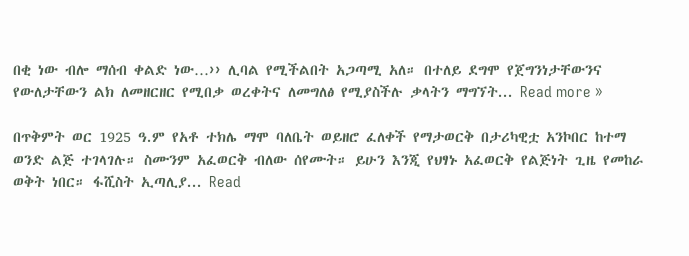በቂ ነው ብሎ ማሰብ ቀልድ ነው…›› ሊባል የሚችልበት አጋጣሚ አለ። በተለይ ደግሞ የጀግንነታቸውንና የውለታቸውን ልክ ለመዘርዘር የሚበቃ ወረቀትና ለመግለፅ የሚያስችሉ ቃላትን ማግኘት... Read more »

በጥቅምት ወር 1925 ዓ.ም የአቶ ተክሌ ማሞ ባለቤት ወይዘሮ ፈለቀች የማታወርቅ በታሪካዊቷ አንኮበር ከተማ ወንድ ልጅ ተገላገሉ። ስሙንም አፈወርቅ ብለው ሰየሙት። ይሁን እንጂ የህፃኑ አፈወርቅ የልጅነት ጊዜ የመከራ ወቅት ነበር። ፋሺስት ኢጣሊያ... Read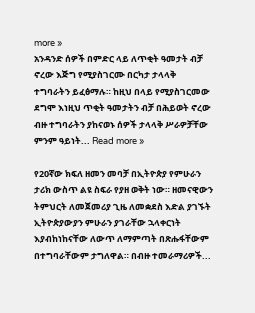more »
አንዳንድ ሰዎች በምድር ላይ ለጥቂት ዓመታት ብቻ ኖረው እጅግ የሚያስገርሙ በርካታ ታላላቅ ተግባራትን ይፈፅማሉ። ከዚህ በላይ የሚያስገርመው ደግሞ እነዚህ ጥቂት ዓመታትን ብቻ በሕይወት ኖረው ብዙ ተግባራትን ያከናወኑ ሰዎች ታላላቅ ሥራዎቻቸው ምንም ዓይነት... Read more »

የ20ኛው ክፍለ ዘመን መባቻ በኢትዮጵያ የምሁራን ታሪክ ውስጥ ልዩ ስፍራ የያዘ ወቅት ነው። ዘመናዊውን ትምህርት ለመጀመሪያ ጊዜ ለመቋደስ እድል ያገኙት ኢትዮጵያውያን ምሁራን ያገራቸው ኋላቀርነት እያብከነከናቸው ለውጥ ለማምጣት በጽሑፋቸውም በተግባራቸውም ታግለዋል። በብዙ ተመራማሪዎች...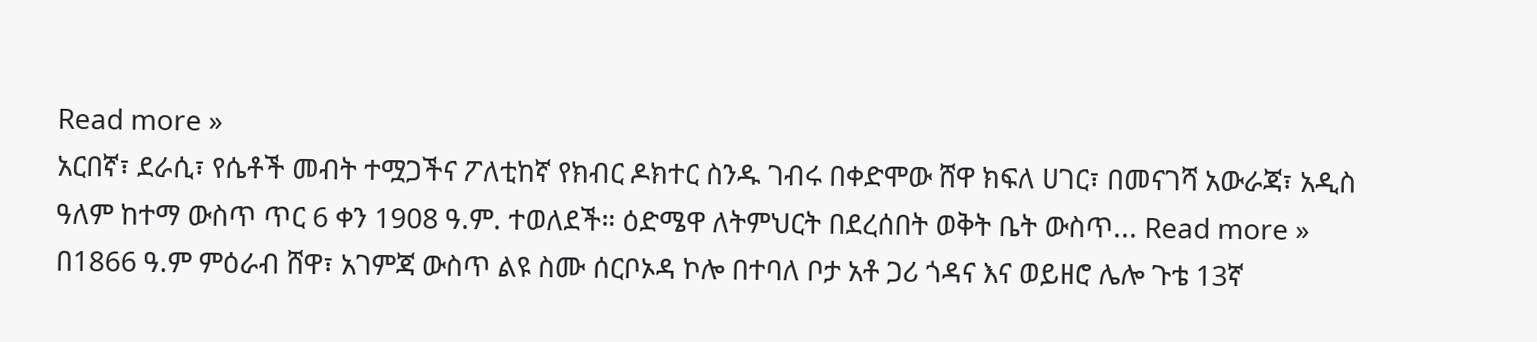Read more »
አርበኛ፣ ደራሲ፣ የሴቶች መብት ተሟጋችና ፖለቲከኛ የክብር ዶክተር ስንዱ ገብሩ በቀድሞው ሸዋ ክፍለ ሀገር፣ በመናገሻ አውራጃ፣ አዲስ ዓለም ከተማ ውስጥ ጥር 6 ቀን 1908 ዓ.ም. ተወለደች። ዕድሜዋ ለትምህርት በደረሰበት ወቅት ቤት ውስጥ... Read more »
በ1866 ዓ.ም ምዕራብ ሸዋ፣ አገምጃ ውስጥ ልዩ ስሙ ሰርቦኦዳ ኮሎ በተባለ ቦታ አቶ ጋሪ ጎዳና እና ወይዘሮ ሌሎ ጉቴ 13ኛ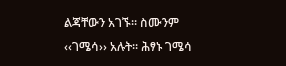ልጃቸውን አገኙ። ስሙንም ‹‹ገሜሳ›› አሉት። ሕፃኑ ገሜሳ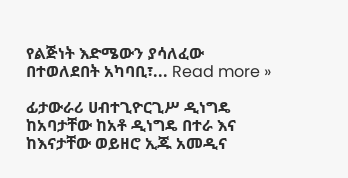የልጅነት እድሜውን ያሳለፈው በተወለደበት አካባቢ፣... Read more »

ፊታውራሪ ሀብተጊዮርጊሥ ዲነግዴ ከአባታቸው ከአቶ ዲነግዴ በተራ እና ከእናታቸው ወይዘሮ ኢጁ አመዲና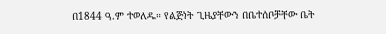በ1844 ዓ.ም ተወለዱ። የልጅነት ጊዜያቸውን በቤተሰቦቻቸው ቤት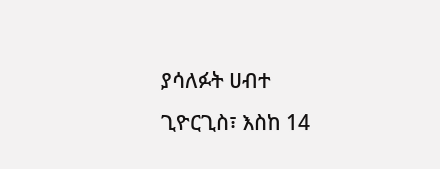ያሳለፉት ሀብተ ጊዮርጊስ፣ እስከ 14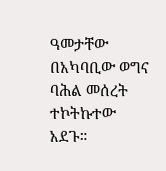ዓመታቸው በአካባቢው ወግና ባሕል መሰረት ተኮትኩተው አደጉ።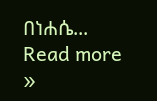በነሐሴ... Read more »